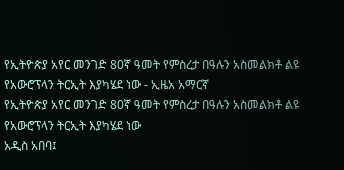የኢትዮጵያ አየር መንገድ 80ኛ ዓመት የምስረታ በዓሉን አስመልክቶ ልዩ የአውሮፕላን ትርኢት እያካሄደ ነው - ኢዜአ አማርኛ
የኢትዮጵያ አየር መንገድ 80ኛ ዓመት የምስረታ በዓሉን አስመልክቶ ልዩ የአውሮፕላን ትርኢት እያካሄደ ነው
አዲስ አበባ፤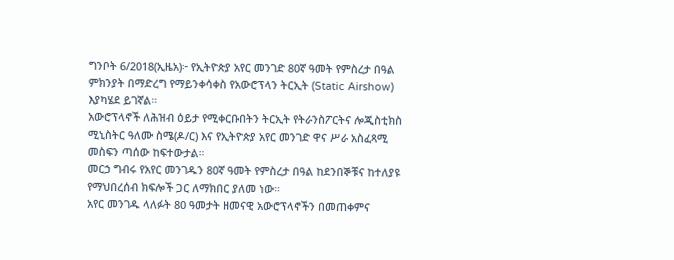ግንቦት 6/2018(ኢዜአ)፦ የኢትዮጵያ አየር መንገድ 80ኛ ዓመት የምስረታ በዓል ምክንያት በማድረግ የማይንቀሳቀስ የአውሮፕላን ትርኢት (Static Airshow) እያካሄደ ይገኛል።
አውሮፕላኖች ለሕዝብ ዕይታ የሚቀርቡበትን ትርኢት የትራንስፖርትና ሎጂስቲክስ ሚኒስትር ዓለሙ ስሜ(ዶ/ር) እና የኢትዮጵያ አየር መንገድ ዋና ሥራ አስፈጻሚ መስፍን ጣሰው ከፍተውታል።
መርኃ ግብሩ የአየር መንገዱን 80ኛ ዓመት የምስረታ በዓል ከደንበኞቹና ከተለያዩ የማህበረሰብ ክፍሎች ጋር ለማክበር ያለመ ነው።
አየር መንገዱ ላለፉት 80 ዓመታት ዘመናዊ አውሮፕላኖችን በመጠቀምና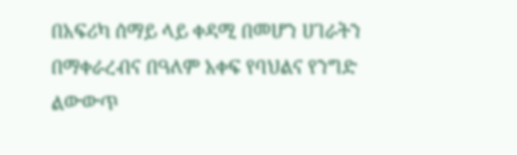በአፍሪካ ሰማይ ላይ ቀዳሚ በመሆን ሀገራትን በማቀራረብና በዓለም አቀፍ የባህልና የንግድ ልውውጥ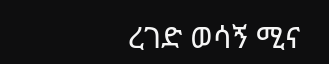ረገድ ወሳኝ ሚና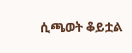ሲጫወት ቆይቷል